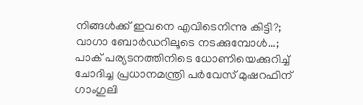നിങ്ങള്‍ക്ക് ഇവനെ എവിടെനിന്നു കിട്ടി?; വാഗാ ബോര്‍ഡറിലൂടെ നടക്കുമ്പോള്‍…; പാക് പര്യടനത്തിനിടെ ധോണിയെക്കുറിച്ച് ചോദിച്ച പ്രധാനമന്ത്രി പര്‍വേസ് മുഷറഫിന് ഗാംഗുലി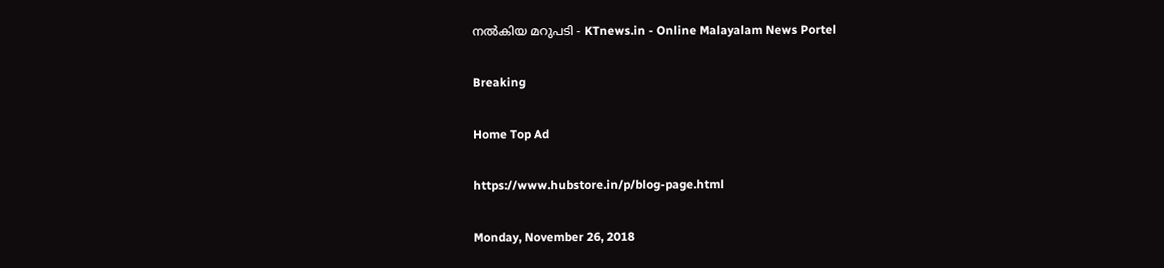നല്‍കിയ മറുപടി - KTnews.in - Online Malayalam News Portel

Breaking

Home Top Ad

https://www.hubstore.in/p/blog-page.html

Monday, November 26, 2018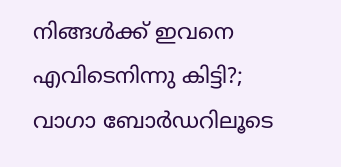നിങ്ങള്‍ക്ക് ഇവനെ എവിടെനിന്നു കിട്ടി?; വാഗാ ബോര്‍ഡറിലൂടെ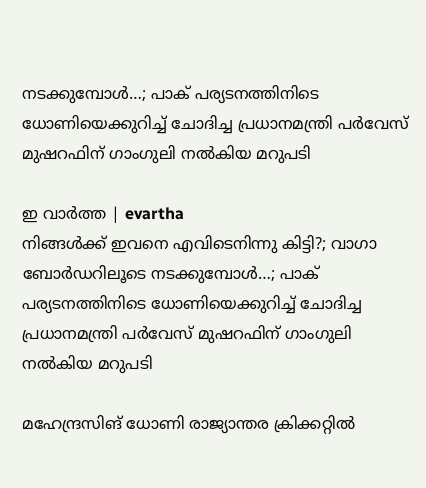നടക്കുമ്പോള്‍…; പാക് പര്യടനത്തിനിടെ ധോണിയെക്കുറിച്ച് ചോദിച്ച പ്രധാനമന്ത്രി പര്‍വേസ് മുഷറഫിന് ഗാംഗുലി നല്‍കിയ മറുപടി

ഇ വാർത്ത | evartha
നിങ്ങള്‍ക്ക് ഇവനെ എവിടെനിന്നു കിട്ടി?; വാഗാ ബോര്‍ഡറിലൂടെ നടക്കുമ്പോള്‍…; പാക് പര്യടനത്തിനിടെ ധോണിയെക്കുറിച്ച് ചോദിച്ച പ്രധാനമന്ത്രി പര്‍വേസ് മുഷറഫിന് ഗാംഗുലി നല്‍കിയ മറുപടി

മഹേന്ദ്രസിങ് ധോണി രാജ്യാന്തര ക്രിക്കറ്റില്‍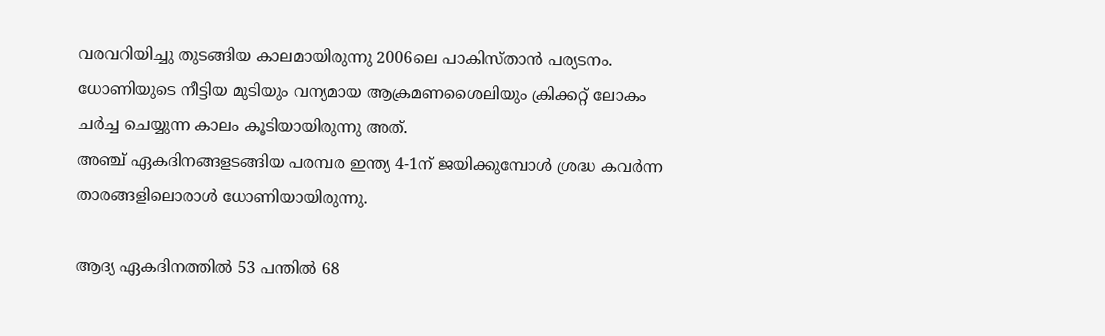വരവറിയിച്ചു തുടങ്ങിയ കാലമായിരുന്നു 2006ലെ പാകിസ്താന്‍ പര്യടനം. ധോണിയുടെ നീട്ടിയ മുടിയും വന്യമായ ആക്രമണശൈലിയും ക്രിക്കറ്റ് ലോകം ചര്‍ച്ച ചെയ്യുന്ന കാലം കൂടിയായിരുന്നു അത്.
അഞ്ച് ഏകദിനങ്ങളടങ്ങിയ പരമ്പര ഇന്ത്യ 4-1ന് ജയിക്കുമ്പോള്‍ ശ്രദ്ധ കവര്‍ന്ന താരങ്ങളിലൊരാള്‍ ധോണിയായിരുന്നു.

ആദ്യ ഏകദിനത്തില്‍ 53 പന്തില്‍ 68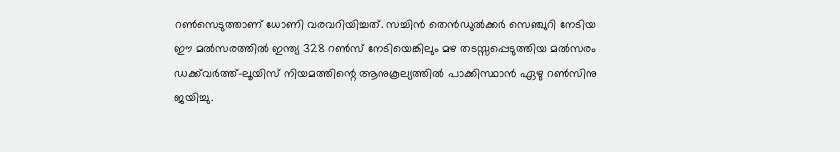റണ്‍സെടുത്താണ് ധോണി വരവറിയിച്ചത്. സച്ചിന്‍ തെന്‍ഡുല്‍ക്കര്‍ സെഞ്ചുറി നേടിയ ഈ മല്‍സരത്തില്‍ ഇന്ത്യ 328 റണ്‍സ് നേടിയെങ്കിലും മഴ തടസ്സപ്പെടുത്തിയ മല്‍സരം ഡക്ക്‌വര്‍ത്ത്–ലൂയിസ് നിയമത്തിന്റെ ആനുകൂല്യത്തില്‍ പാക്കിസ്ഥാന്‍ ഏഴു റണ്‍സിനു ജയിച്ചു.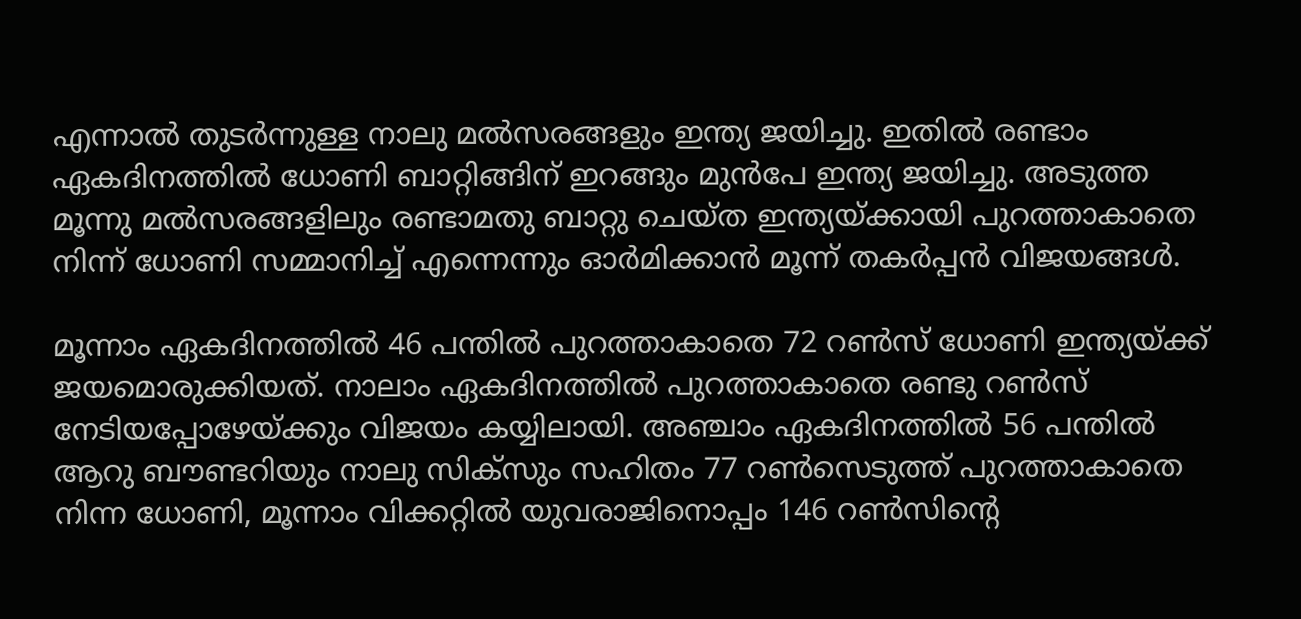എന്നാല്‍ തുടര്‍ന്നുള്ള നാലു മല്‍സരങ്ങളും ഇന്ത്യ ജയിച്ചു. ഇതില്‍ രണ്ടാം ഏകദിനത്തില്‍ ധോണി ബാറ്റിങ്ങിന് ഇറങ്ങും മുന്‍പേ ഇന്ത്യ ജയിച്ചു. അടുത്ത മൂന്നു മല്‍സരങ്ങളിലും രണ്ടാമതു ബാറ്റു ചെയ്ത ഇന്ത്യയ്ക്കായി പുറത്താകാതെ നിന്ന് ധോണി സമ്മാനിച്ച് എന്നെന്നും ഓര്‍മിക്കാന്‍ മൂന്ന് തകര്‍പ്പന്‍ വിജയങ്ങള്‍.

മൂന്നാം ഏകദിനത്തില്‍ 46 പന്തില്‍ പുറത്താകാതെ 72 റണ്‍സ്‌ ധോണി ഇന്ത്യയ്ക്ക് ജയമൊരുക്കിയത്. നാലാം ഏകദിനത്തില്‍ പുറത്താകാതെ രണ്ടു റണ്‍സ് നേടിയപ്പോഴേയ്ക്കും വിജയം കയ്യിലായി. അഞ്ചാം ഏകദിനത്തില്‍ 56 പന്തില്‍ ആറു ബൗണ്ടറിയും നാലു സിക്‌സും സഹിതം 77 റണ്‍സെടുത്ത് പുറത്താകാതെ നിന്ന ധോണി, മൂന്നാം വിക്കറ്റില്‍ യുവരാജിനൊപ്പം 146 റണ്‍സിന്റെ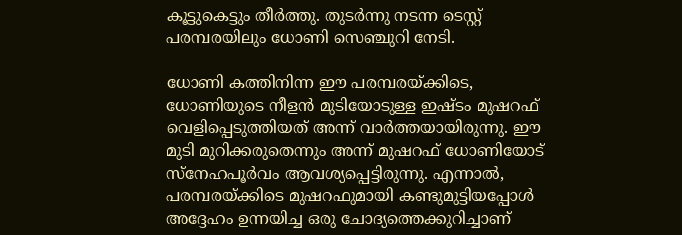കൂട്ടുകെട്ടും തീര്‍ത്തു. തുടര്‍ന്നു നടന്ന ടെസ്റ്റ് പരമ്പരയിലും ധോണി സെഞ്ചുറി നേടി.

ധോണി കത്തിനിന്ന ഈ പരമ്പരയ്ക്കിടെ, ധോണിയുടെ നീളന്‍ മുടിയോടുള്ള ഇഷ്ടം മുഷറഫ് വെളിപ്പെടുത്തിയത് അന്ന് വാര്‍ത്തയായിരുന്നു. ഈ മുടി മുറിക്കരുതെന്നും അന്ന് മുഷറഫ് ധോണിയോട് സ്‌നേഹപൂര്‍വം ആവശ്യപ്പെട്ടിരുന്നു. എന്നാല്‍, പരമ്പരയ്ക്കിടെ മുഷറഫുമായി കണ്ടുമുട്ടിയപ്പോള്‍ അദ്ദേഹം ഉന്നയിച്ച ഒരു ചോദ്യത്തെക്കുറിച്ചാണ്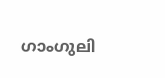ഗാംഗുലി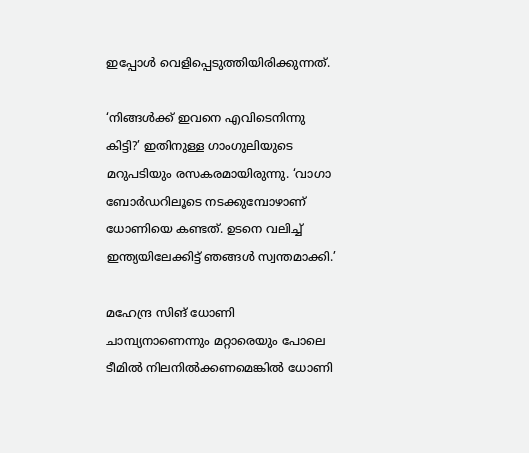ഇപ്പോള്‍ വെളിപ്പെടുത്തിയിരിക്കുന്നത്.

‘നിങ്ങള്‍ക്ക് ഇവനെ എവിടെനിന്നു കിട്ടി?’ ഇതിനുള്ള ഗാംഗുലിയുടെ മറുപടിയും രസകരമായിരുന്നു. ‘വാഗാ ബോര്‍ഡറിലൂടെ നടക്കുമ്പോഴാണ് ധോണിയെ കണ്ടത്. ഉടനെ വലിച്ച് ഇന്ത്യയിലേക്കിട്ട് ഞങ്ങള്‍ സ്വന്തമാക്കി.’

മഹേന്ദ്ര സിങ് ധോണി ചാമ്പ്യനാണെന്നും മറ്റാരെയും പോലെ ടീമില്‍ നിലനില്‍ക്കണമെങ്കില്‍ ധോണി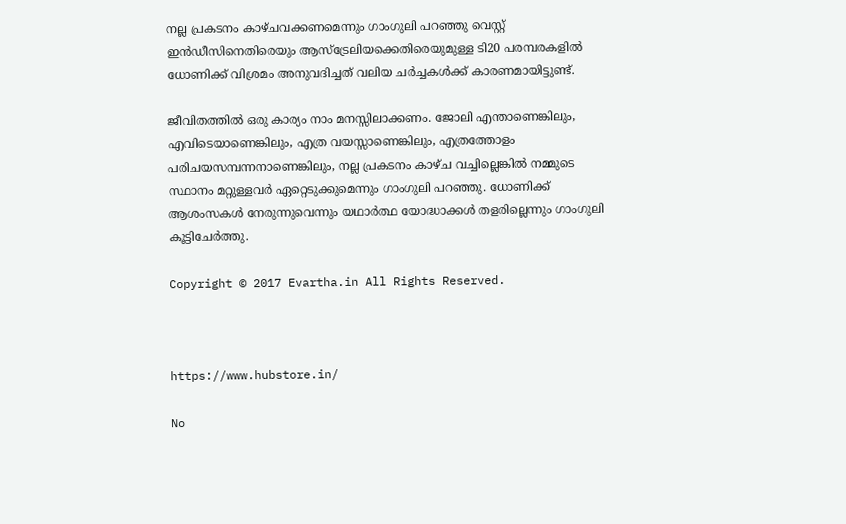നല്ല പ്രകടനം കാഴ്ചവക്കണമെന്നും ഗാംഗുലി പറഞ്ഞു വെസ്റ്റ് ഇന്‍ഡീസിനെതിരെയും ആസ്‌ട്രേലിയക്കെതിരെയുമുള്ള ടി20 പരമ്പരകളില്‍ ധോണിക്ക് വിശ്രമം അനുവദിച്ചത് വലിയ ചര്‍ച്ചകള്‍ക്ക് കാരണമായിട്ടുണ്ട്.

ജീവിതത്തില്‍ ഒരു കാര്യം നാം മനസ്സിലാക്കണം. ജോലി എന്താണെങ്കിലും, എവിടെയാണെങ്കിലും, എത്ര വയസ്സാണെങ്കിലും, എത്രത്തോളം പരിചയസമ്പന്നനാണെങ്കിലും, നല്ല പ്രകടനം കാഴ്ച വച്ചില്ലെങ്കില്‍ നമ്മുടെ സ്ഥാനം മറ്റുള്ളവര്‍ ഏറ്റെടുക്കുമെന്നും ഗാംഗുലി പറഞ്ഞു. ധോണിക്ക് ആശംസകള്‍ നേരുന്നുവെന്നും യഥാര്‍ത്ഥ യോദ്ധാക്കള്‍ തളരില്ലെന്നും ഗാംഗുലി കൂട്ടിചേര്‍ത്തു.

Copyright © 2017 Evartha.in All Rights Reserved.



https://www.hubstore.in/

No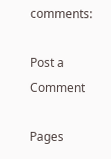comments:

Post a Comment

Pages